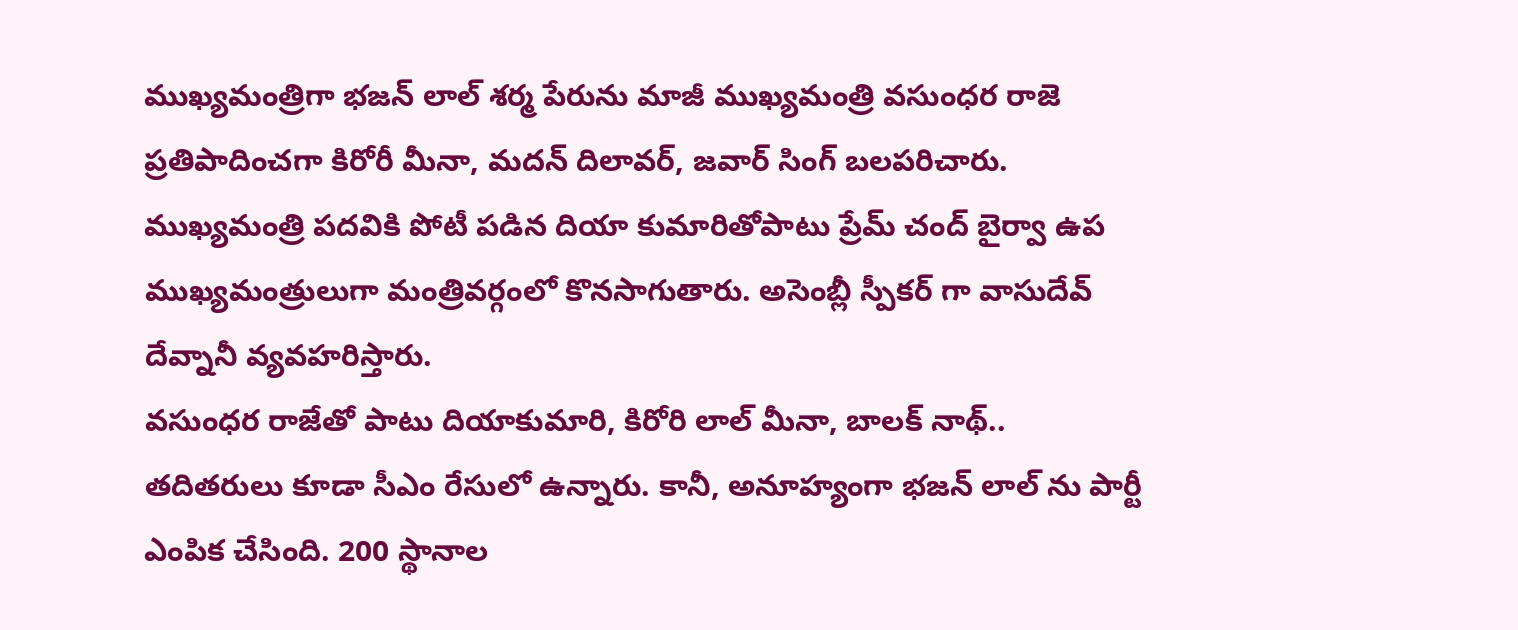ముఖ్యమంత్రిగా భజన్ లాల్ శర్మ పేరును మాజీ ముఖ్యమంత్రి వసుంధర రాజె ప్రతిపాదించగా కిరోరీ మీనా, మదన్ దిలావర్, జవార్ సింగ్ బలపరిచారు. ముఖ్యమంత్రి పదవికి పోటీ పడిన దియా కుమారితోపాటు ప్రేమ్ చంద్ బైర్వా ఉప ముఖ్యమంత్రులుగా మంత్రివర్గంలో కొనసాగుతారు. అసెంబ్లీ స్పీకర్ గా వాసుదేవ్ దేవ్నానీ వ్యవహరిస్తారు.
వసుంధర రాజేతో పాటు దియాకుమారి, కిరోరి లాల్ మీనా, బాలక్ నాథ్.. తదితరులు కూడా సీఎం రేసులో ఉన్నారు. కానీ, అనూహ్యంగా భజన్ లాల్ ను పార్టీ ఎంపిక చేసింది. 200 స్థానాల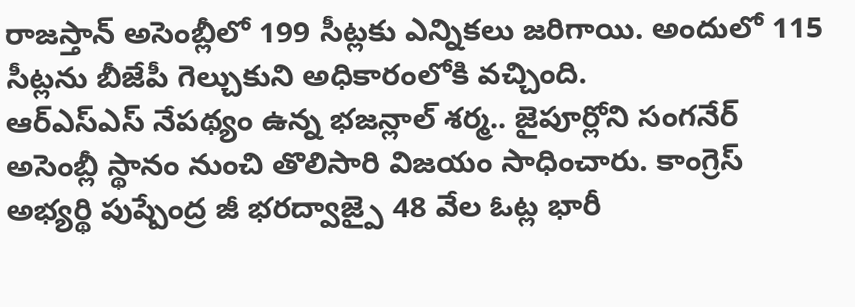రాజస్తాన్ అసెంబ్లీలో 199 సీట్లకు ఎన్నికలు జరిగాయి. అందులో 115 సీట్లను బీజేపీ గెల్చుకుని అధికారంలోకి వచ్చింది.
ఆర్ఎస్ఎస్ నేపథ్యం ఉన్న భజన్లాల్ శర్మ.. జైపూర్లోని సంగనేర్ అసెంబ్లీ స్థానం నుంచి తొలిసారి విజయం సాధించారు. కాంగ్రెస్ అభ్యర్థి పుష్పేంద్ర జీ భరద్వాజ్పై 48 వేల ఓట్ల భారీ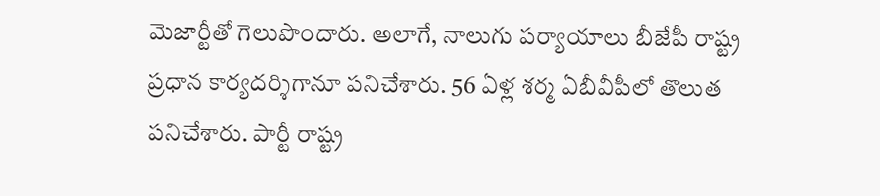మెజార్టీతో గెలుపొందారు. అలాగే, నాలుగు పర్యాయాలు బీజేపీ రాష్ట్ర ప్రధాన కార్యదర్శిగానూ పనిచేశారు. 56 ఏళ్ల శర్మ ఏబీవీపీలో తొలుత పనిచేశారు. పార్టీ రాష్ట్ర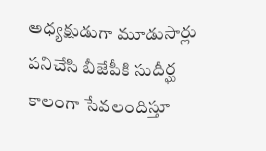అధ్యక్షుడుగా మూడుసార్లు పనిచేసి బీజేపీకి సుదీర్ఘ కాలంగా సేవలందిస్తూ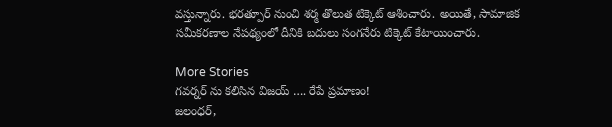వస్తున్నారు. భరత్పూర్ నుంచి శర్మ తొలుత టిక్కెట్ ఆశించారు. అయితే, సామాజిక సమీకరణాల నేపథ్యంలో దీనికి బదులు సంగనేరు టిక్కెట్ కేటాయించారు.

More Stories
గవర్నర్ ను కలిసిన విజయ్ …. రేపే ప్రమాణం!
జలంధర్,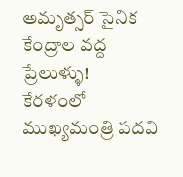అమృత్సర్ సైనిక కేంద్రాల వద్ద ప్రేలుళ్ళు!
కేరళంలో ముఖ్యమంత్రి పదవి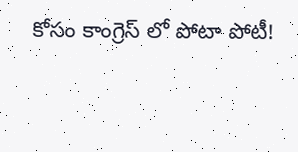కోసం కాంగ్రెస్ లో పోటా పోటీ!